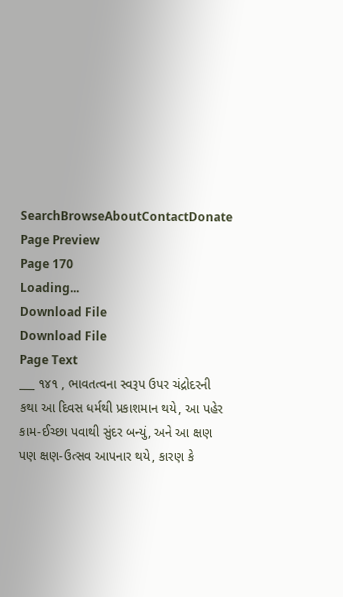SearchBrowseAboutContactDonate
Page Preview
Page 170
Loading...
Download File
Download File
Page Text
___ ૧૪૧ , ભાવતત્વના સ્વરૂપ ઉપર ચંદ્રોદરની કથા આ દિવસ ધર્મથી પ્રકાશમાન થયે, આ પહેર કામ-ઈચ્છા પવાથી સુંદર બન્યું, અને આ ક્ષણ પણ ક્ષણ-ઉત્સવ આપનાર થયે, કારણ કે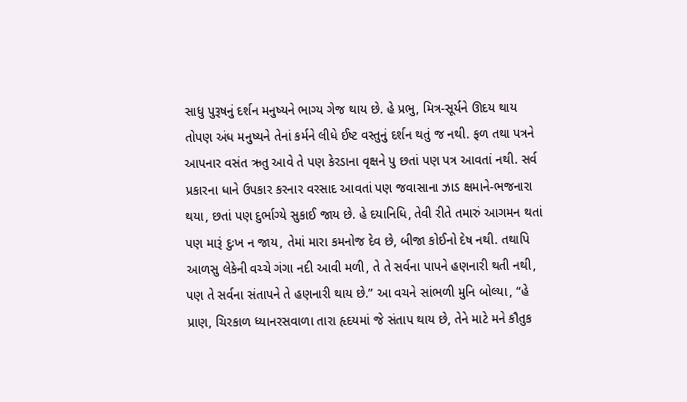સાધુ પુરૂષનું દર્શન મનુષ્યને ભાગ્ય ગેજ થાય છે. હે પ્રભુ, મિત્ર-સૂર્યને ઊદય થાય તોપણ અંધ મનુષ્યને તેનાં કર્મને લીધે ઈષ્ટ વસ્તુનું દર્શન થતું જ નથી. ફળ તથા પત્રને આપનાર વસંત ઋતુ આવે તે પણ કેરડાના વૃક્ષને પુ છતાં પણ પત્ર આવતાં નથી. સર્વ પ્રકારના ધાને ઉપકાર કરનાર વરસાદ આવતાં પણ જવાસાના ઝાડ ક્ષમાને-ભજનારા થયા, છતાં પણ દુર્ભાગ્યે સુકાઈ જાય છે. હે દયાનિધિ, તેવી રીતે તમારું આગમન થતાં પણ મારૂં દુઃખ ન જાય, તેમાં મારા કમનોજ દેવ છે, બીજા કોઈનો દેષ નથી. તથાપિ આળસુ લેકેની વચ્ચે ગંગા નદી આવી મળી, તે તે સર્વના પાપને હણનારી થતી નથી, પણ તે સર્વના સંતાપને તે હણનારી થાય છે.” આ વચને સાંભળી મુનિ બોલ્યા, “હે પ્રાણ, ચિરકાળ ધ્યાનરસવાળા તારા હૃદયમાં જે સંતાપ થાય છે, તેને માટે મને કૌતુક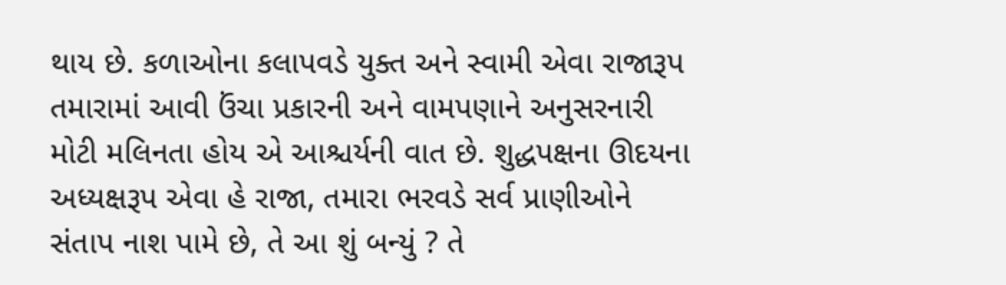થાય છે. કળાઓના કલાપવડે યુક્ત અને સ્વામી એવા રાજારૂપ તમારામાં આવી ઉંચા પ્રકારની અને વામપણાને અનુસરનારી મોટી મલિનતા હોય એ આશ્ચર્યની વાત છે. શુદ્ધપક્ષના ઊદયના અધ્યક્ષરૂપ એવા હે રાજા, તમારા ભરવડે સર્વ પ્રાણીઓને સંતાપ નાશ પામે છે, તે આ શું બન્યું ? તે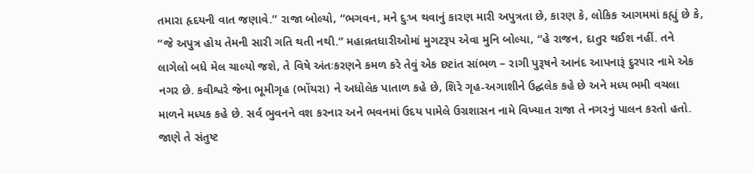તમારા હૃદયની વાત જણાવે.” રાજા બોલ્યો, “ભગવન, મને દુઃખ થવાનું કારણ મારી અપુત્રતા છે, કારણ કે, લોકિક આગમમાં કહ્યું છે કે, “જે અપુત્ર હોય તેમની સારી ગતિ થતી નથી.” મહાવ્રતધારીઓમાં મુગટરૂપ એવા મુનિ બોલ્યા, “હે રાજન, દાતુર થઈશ નહીં. તને લાગેલો બધે મેલ ચાલ્યો જશે, તે વિષે અંતઃકરણને કમળ કરે તેવું એક દષ્ટાંત સાંભળ – રાગી પુરૂષને આનંદ આપનારૂં દુરપાર નામે એક નગર છે. કવીશ્વરે જેના ભૂમીગૃહ (ભોંયરા) ને અધોલેક પાતાળ કહે છે, શિરે ગૃહ-અગાશીને ઉદ્ઘલેક કહે છે અને મધ્ય ભમી વચલા માળને મધ્યક કહે છે. સર્વ ભુવનને વશ કરનાર અને ભવનમાં ઉદય પામેલે ઉગ્રશાસન નામે વિખ્યાત રાજા તે નગરનું પાલન કરતો હતો. જાણે તે સંતુષ્ટ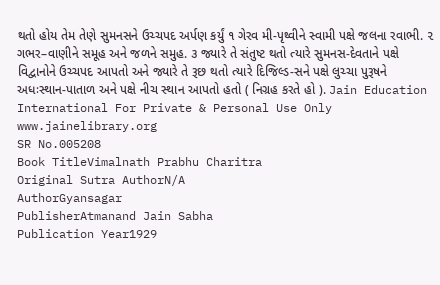થતો હોય તેમ તેણે સુમનસને ઉચ્ચપદ અર્પણ કર્યું ૧ ગેરવ મી-પૃથ્વીને સ્વામી પક્ષે જલના રવાભી. ૨ ગભર–વાણીને સમૂહ અને જળને સમુહ. ૩ જ્યારે તે સંતુષ્ટ થતો ત્યારે સુમનસ-દેવતાને પક્ષે વિદ્વાનોને ઉચ્ચપદ આપતો અને જ્યારે તે રૂછ થતો ત્યારે દિજિલ્ડ-સને પક્ષે લુચ્ચા પુરૂષને અધઃસ્થાન-પાતાળ અને પક્ષે નીચ સ્થાન આપતો હતો ( નિગ્રહ કરતે હો ). Jain Education International For Private & Personal Use Only www.jainelibrary.org
SR No.005208
Book TitleVimalnath Prabhu Charitra
Original Sutra AuthorN/A
AuthorGyansagar
PublisherAtmanand Jain Sabha
Publication Year1929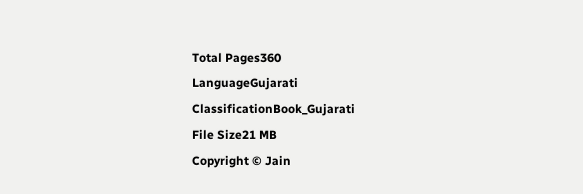Total Pages360
LanguageGujarati
ClassificationBook_Gujarati
File Size21 MB
Copyright © Jain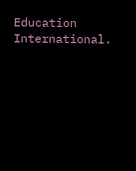Education International.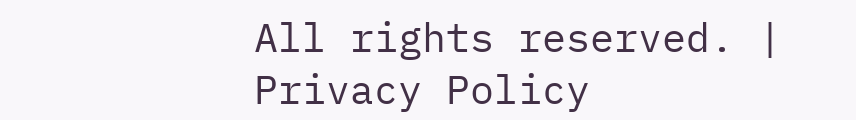All rights reserved. | Privacy Policy